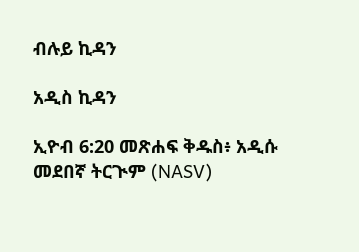ብሉይ ኪዳን

አዲስ ኪዳን

ኢዮብ 6:20 መጽሐፍ ቅዱስ፥ አዲሱ መደበኛ ትርጒም (NASV)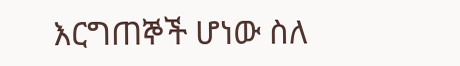እርግጠኞች ሆነው ስለ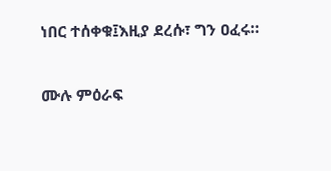ነበር ተሰቀቁ፤እዚያ ደረሱ፣ ግን ዐፈሩ።

ሙሉ ምዕራፍ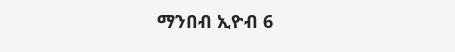ማንበብ ኢዮብ 6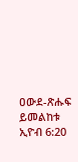ዐውደ-ጽሑፍ ይመልከቱ ኢዮብ 6:20